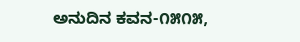ಅನುದಿನ‌ ಕವನ-೧೫೧೫,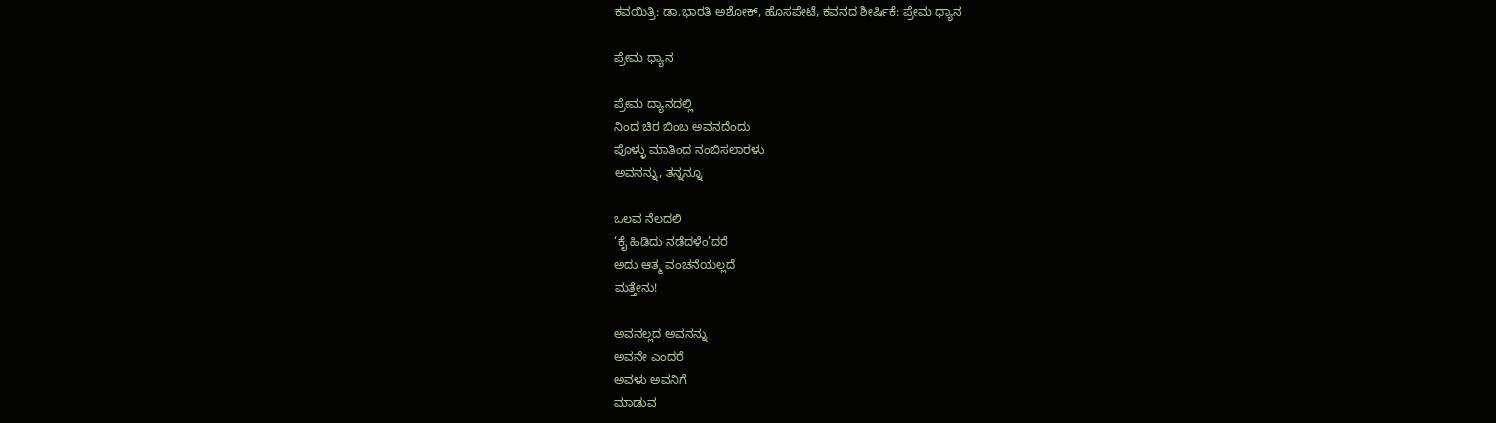ಕವಯಿತ್ರಿ: ಡಾ.ಭಾರತಿ ಅಶೋಕ್, ಹೊಸಪೇಟೆ, ಕವನದ ಶೀರ್ಷಿಕೆ: ಪ್ರೇಮ‌ ಧ್ಯಾನ

ಪ್ರೇಮ ಧ್ಯಾನ

ಪ್ರೇಮ ದ್ಯಾನದಲ್ಲಿ
ನಿಂದ ಚಿರ ಬಿಂಬ ಅವನದೆಂದು
ಪೊಳ್ಳು ಮಾತಿಂದ ನಂಬಿಸಲಾರಳು
ಅವನನ್ನು, ತನ್ನನ್ನೂ

ಒಲವ ನೆಲದಲಿ
‘ಕೈ ಹಿಡಿದು ನಡೆದಳೆಂ’ದರೆ
ಅದು ಆತ್ಮ ವಂಚನೆಯಲ್ಲದೆ
ಮತ್ತೇನು!

ಅವನಲ್ಲದ ಅವನನ್ನು
ಅವನೇ ಎಂದರೆ
ಅವಳು ಅವನಿಗೆ
ಮಾಡುವ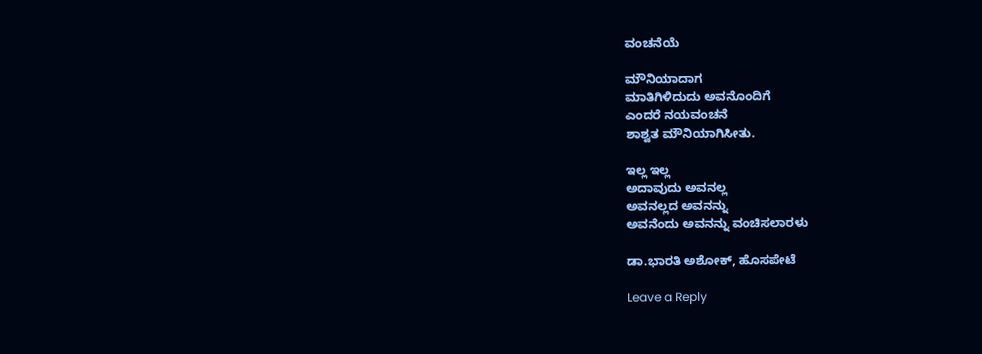ವಂಚನೆಯೆ

ಮೌನಿಯಾದಾಗ
ಮಾತಿಗಿಳಿದುದು ಅವನೊಂದಿಗೆ
ಎಂದರೆ ನಯವಂಚನೆ
ಶಾಶ್ವತ ಮೌನಿಯಾಗಿಸೀತು.

ಇಲ್ಲ ಇಲ್ಲ
ಅದಾವುದು ಅವನಲ್ಲ
ಅವನಲ್ಲದ ಅವನನ್ನು
ಅವನೆಂದು ಅವನನ್ನು ವಂಚಿಸಲಾರಳು

ಡಾ.ಭಾರತಿ ಅಶೋಕ್, ಹೊಸಪೇಟೆ

Leave a Reply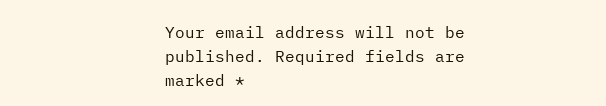Your email address will not be published. Required fields are marked *